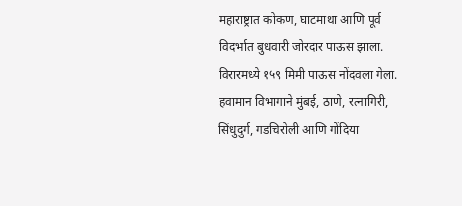महाराष्ट्रात कोकण, घाटमाथा आणि पूर्व विदर्भात बुधवारी जोरदार पाऊस झाला. विरारमध्ये १५९ मिमी पाऊस नोंदवला गेला. हवामान विभागाने मुंबई, ठाणे, रत्नागिरी, सिंधुदुर्ग, गडचिरोली आणि गोंदिया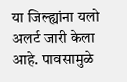या जिल्ह्यांना यलो अलर्ट जारी केला आहे. पावसामुळे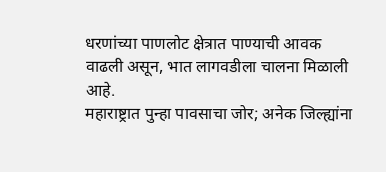धरणांच्या पाणलोट क्षेत्रात पाण्याची आवक वाढली असून, भात लागवडीला चालना मिळाली आहे.
महाराष्ट्रात पुन्हा पावसाचा जोर; अनेक जिल्ह्यांना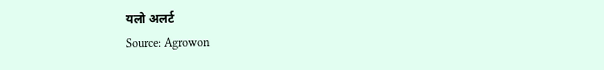यलो अलर्ट
Source: Agrowon